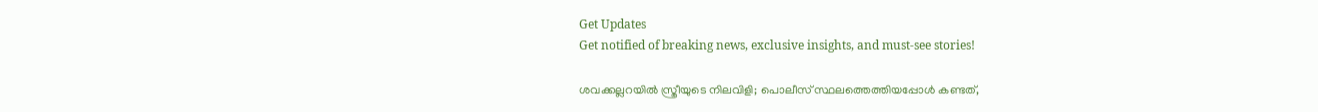Get Updates
Get notified of breaking news, exclusive insights, and must-see stories!

ശവക്കല്ലറയില്‍ സ്ത്രീയുടെ നിലവിളി; പൊലീസ് സ്ഥലത്തെത്തിയപ്പോള്‍ കണ്ടത്,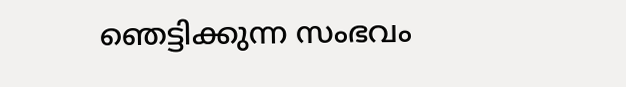ഞെട്ടിക്കുന്ന സംഭവം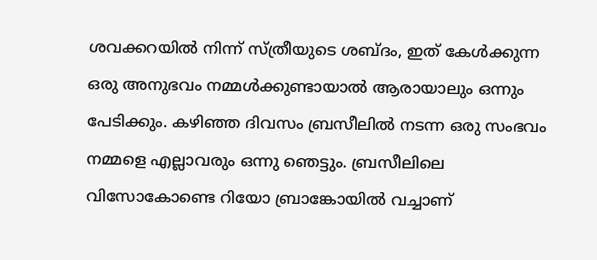ശവക്കറയില്‍ നിന്ന് സ്ത്രീയുടെ ശബ്ദം, ഇത് കേള്‍ക്കുന്ന ഒരു അനുഭവം നമ്മള്‍ക്കുണ്ടായാല്‍ ആരായാലും ഒന്നും പേടിക്കും. കഴിഞ്ഞ ദിവസം ബ്രസീലില്‍ നടന്ന ഒരു സംഭവം നമ്മളെ എല്ലാവരും ഒന്നു ഞെട്ടും. ബ്രസീലിലെ വിസോകോണ്ടെ റിയോ ബ്രാങ്കോയില്‍ വച്ചാണ്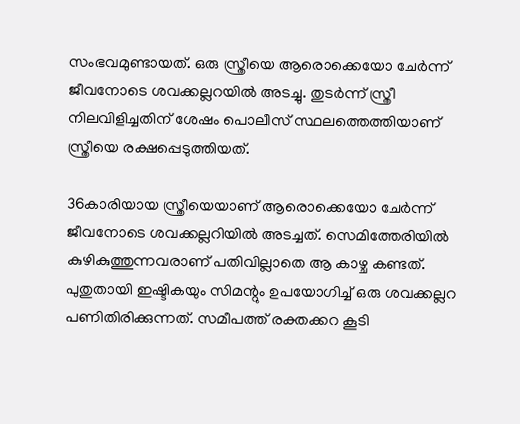സംഭവമുണ്ടായത്. ഒരു സ്ത്രീയെ ആരൊക്കെയോ ചേര്‍ന്ന് ജീവനോടെ ശവക്കല്ലറയില്‍ അടച്ചു. തുടര്‍ന്ന് സ്ത്രീ നിലവിളിച്ചതിന് ശേഷം പൊലീസ് സ്ഥലത്തെത്തിയാണ് സ്ത്രീയെ രക്ഷപ്പെടുത്തിയത്.

36കാരിയായ സ്ത്രീയെയാണ് ആരൊക്കെയോ ചേര്‍ന്ന് ജീവനോടെ ശവക്കല്ലറിയില്‍ അടച്ചത്. സെമിത്തേരിയില്‍ കുഴികുത്തുന്നവരാണ് പതിവില്ലാതെ ആ കാഴ്ച കണ്ടത്. പുതുതായി ഇഷ്ടികയും സിമന്റും ഉപയോഗിച്ച് ഒരു ശവക്കല്ലറ പണിതിരിക്കുന്നത്. സമീപത്ത് രക്തക്കറ കൂടി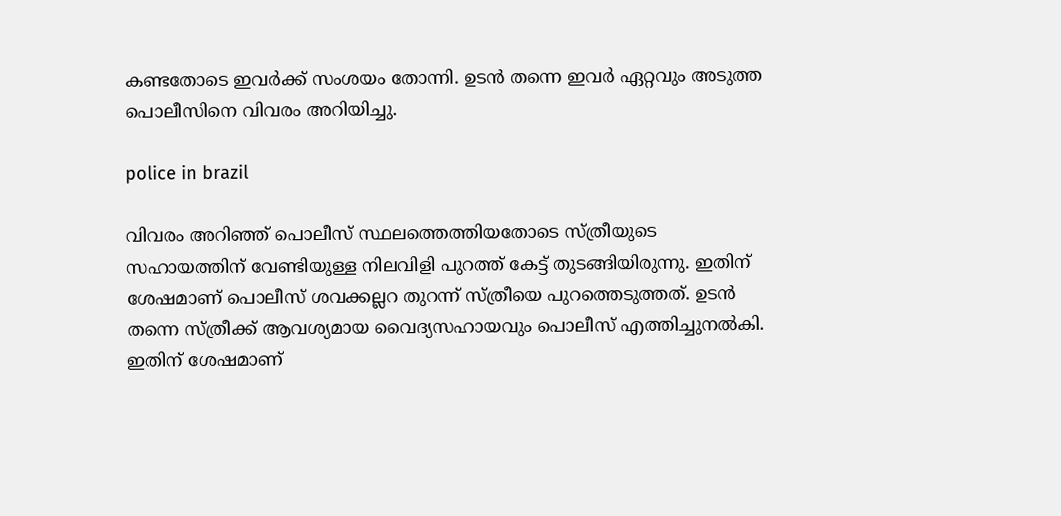കണ്ടതോടെ ഇവര്‍ക്ക് സംശയം തോന്നി. ഉടന്‍ തന്നെ ഇവര്‍ ഏറ്റവും അടുത്ത പൊലീസിനെ വിവരം അറിയിച്ചു.

police in brazil

വിവരം അറിഞ്ഞ് പൊലീസ് സ്ഥലത്തെത്തിയതോടെ സ്ത്രീയുടെ സഹായത്തിന് വേണ്ടിയുള്ള നിലവിളി പുറത്ത് കേട്ട് തുടങ്ങിയിരുന്നു. ഇതിന് ശേഷമാണ് പൊലീസ് ശവക്കല്ലറ തുറന്ന് സ്ത്രീയെ പുറത്തെടുത്തത്. ഉടന്‍ തന്നെ സ്ത്രീക്ക് ആവശ്യമായ വൈദ്യസഹായവും പൊലീസ് എത്തിച്ചുനല്‍കി. ഇതിന് ശേഷമാണ്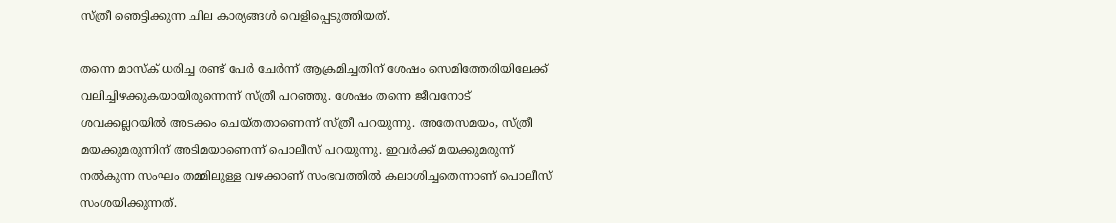സ്ത്രീ ഞെട്ടിക്കുന്ന ചില കാര്യങ്ങള്‍ വെളിപ്പെടുത്തിയത്.

തന്നെ മാസ്‌ക് ധരിച്ച രണ്ട് പേര്‍ ചേര്‍ന്ന് ആക്രമിച്ചതിന് ശേഷം സെമിത്തേരിയിലേക്ക് വലിച്ചിഴക്കുകയായിരുന്നെന്ന് സ്ത്രീ പറഞ്ഞു. ശേഷം തന്നെ ജീവനോട് ശവക്കല്ലറയില്‍ അടക്കം ചെയ്തതാണെന്ന് സ്ത്രീ പറയുന്നു. അതേസമയം, സ്ത്രീ മയക്കുമരുന്നിന് അടിമയാണെന്ന് പൊലീസ് പറയുന്നു. ഇവര്‍ക്ക് മയക്കുമരുന്ന് നല്‍കുന്ന സംഘം തമ്മിലുള്ള വഴക്കാണ് സംഭവത്തില്‍ കലാശിച്ചതെന്നാണ് പൊലീസ് സംശയിക്കുന്നത്.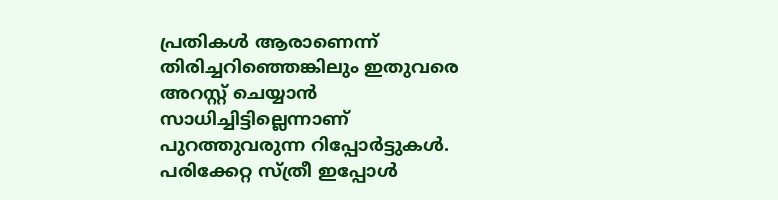പ്രതികള്‍ ആരാണെന്ന് തിരിച്ചറിഞ്ഞെങ്കിലും ഇതുവരെ അറസ്റ്റ് ചെയ്യാന്‍ സാധിച്ചിട്ടില്ലെന്നാണ് പുറത്തുവരുന്ന റിപ്പോര്‍ട്ടുകള്‍. പരിക്കേറ്റ സ്ത്രീ ഇപ്പോള്‍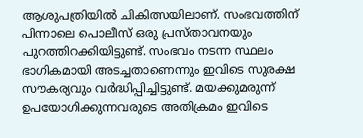ആശുപത്രിയില്‍ ചികിത്സയിലാണ്. സംഭവത്തിന് പിന്നാലെ പൊലീസ് ഒരു പ്രസ്താവനയും പുറത്തിറക്കിയിട്ടുണ്ട്. സംഭവം നടന്ന സ്ഥലം ഭാഗികമായി അടച്ചതാണെന്നും ഇവിടെ സുരക്ഷ സൗകര്യവും വര്‍ദ്ധിപ്പിച്ചിട്ടുണ്ട്. മയക്കുമരുന്ന് ഉപയോഗിക്കുന്നവരുടെ അതിക്രമം ഇവിടെ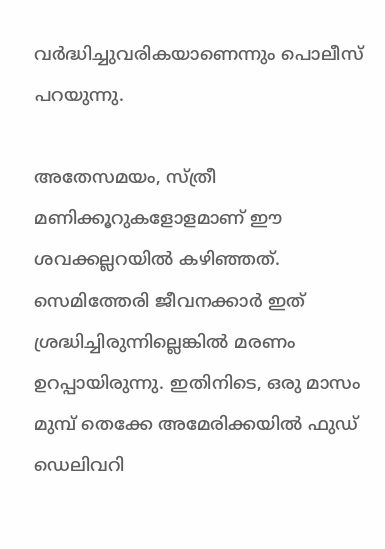വര്‍ദ്ധിച്ചുവരികയാണെന്നും പൊലീസ് പറയുന്നു.

അതേസമയം, സ്ത്രീ മണിക്കൂറുകളോളമാണ് ഈ ശവക്കല്ലറയില്‍ കഴിഞ്ഞത്. സെമിത്തേരി ജീവനക്കാര്‍ ഇത് ശ്രദ്ധിച്ചിരുന്നില്ലെങ്കില്‍ മരണം ഉറപ്പായിരുന്നു. ഇതിനിടെ, ഒരു മാസം മുമ്പ് തെക്കേ അമേരിക്കയില്‍ ഫുഡ് ഡെലിവറി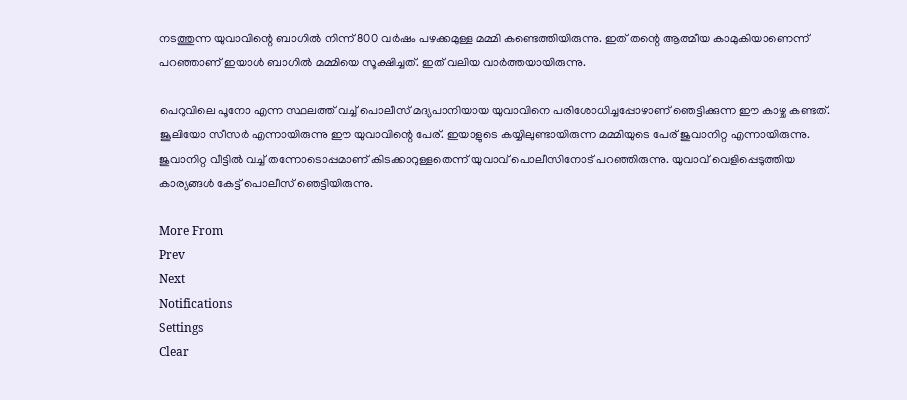നടത്തുന്ന യുവാവിന്റെ ബാഗില്‍ നിന്ന് 800 വര്‍ഷം പഴക്കമുള്ള മമ്മി കണ്ടെത്തിയിരുന്നു. ഇത് തന്റെ ആത്മീയ കാമുകിയാണെന്ന് പറഞ്ഞാണ് ഇയാള്‍ ബാഗില്‍ മമ്മിയെ സൂക്ഷിച്ചത്. ഇത് വലിയ വാര്‍ത്തയായിരുന്നു.

പെറുവിലെ പൂനോ എന്ന സ്ഥലത്ത് വച്ച് പൊലീസ് മദ്യപാനിയായ യുവാവിനെ പരിശോധിച്ചപ്പോഴാണ് ഞെട്ടിക്കുന്ന ഈ കാഴ്ച കണ്ടത്. ജൂലിയോ സീസര്‍ എന്നായിരുന്നു ഈ യുവാവിന്റെ പേര്. ഇയാളുടെ കയ്യിലുണ്ടായിരുന്ന മമ്മിയുടെ പേര് ജുവാനിറ്റ എന്നായിരുന്നു. ജുവാനിറ്റ വീട്ടില്‍ വച്ച് തന്നോടൊപ്പമാണ് കിടക്കാറുള്ളതെന്ന് യുവാവ് പൊലീസിനോട് പറഞ്ഞിരുന്നു. യുവാവ് വെളിപ്പെടുത്തിയ കാര്യങ്ങള്‍ കേട്ട് പൊലീസ് ഞെട്ടിയിരുന്നു.

More From
Prev
Next
Notifications
Settings
Clear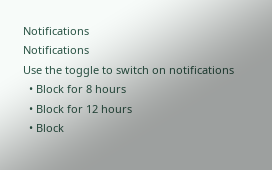Notifications
Notifications
Use the toggle to switch on notifications
  • Block for 8 hours
  • Block for 12 hours
  • Block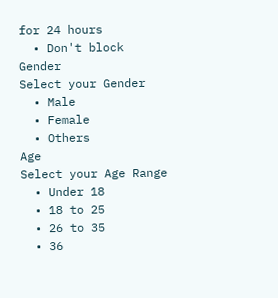for 24 hours
  • Don't block
Gender
Select your Gender
  • Male
  • Female
  • Others
Age
Select your Age Range
  • Under 18
  • 18 to 25
  • 26 to 35
  • 36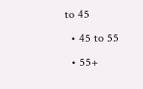to 45
  • 45 to 55
  • 55+